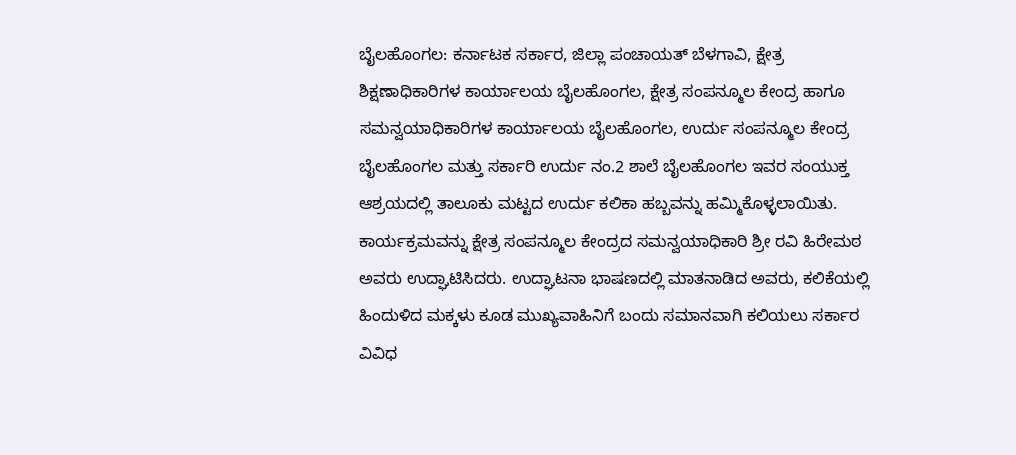ಬೈಲಹೊಂಗಲ: ಕರ್ನಾಟಕ ಸರ್ಕಾರ, ಜಿಲ್ಲಾ ಪಂಚಾಯತ್ ಬೆಳಗಾವಿ, ಕ್ಷೇತ್ರ ಶಿಕ್ಷಣಾಧಿಕಾರಿಗಳ ಕಾರ್ಯಾಲಯ ಬೈಲಹೊಂಗಲ, ಕ್ಷೇತ್ರ ಸಂಪನ್ಮೂಲ ಕೇಂದ್ರ ಹಾಗೂ ಸಮನ್ವಯಾಧಿಕಾರಿಗಳ ಕಾರ್ಯಾಲಯ ಬೈಲಹೊಂಗಲ, ಉರ್ದು ಸಂಪನ್ಮೂಲ ಕೇಂದ್ರ ಬೈಲಹೊಂಗಲ ಮತ್ತು ಸರ್ಕಾರಿ ಉರ್ದು ನಂ.2 ಶಾಲೆ ಬೈಲಹೊಂಗಲ ಇವರ ಸಂಯುಕ್ತ ಆಶ್ರಯದಲ್ಲಿ ತಾಲೂಕು ಮಟ್ಟದ ಉರ್ದು ಕಲಿಕಾ ಹಬ್ಬವನ್ನು ಹಮ್ಮಿಕೊಳ್ಳಲಾಯಿತು.
ಕಾರ್ಯಕ್ರಮವನ್ನು ಕ್ಷೇತ್ರ ಸಂಪನ್ಮೂಲ ಕೇಂದ್ರದ ಸಮನ್ವಯಾಧಿಕಾರಿ ಶ್ರೀ ರವಿ ಹಿರೇಮಠ ಅವರು ಉದ್ಘಾಟಿಸಿದರು. ಉದ್ಘಾಟನಾ ಭಾಷಣದಲ್ಲಿ ಮಾತನಾಡಿದ ಅವರು, ಕಲಿಕೆಯಲ್ಲಿ ಹಿಂದುಳಿದ ಮಕ್ಕಳು ಕೂಡ ಮುಖ್ಯವಾಹಿನಿಗೆ ಬಂದು ಸಮಾನವಾಗಿ ಕಲಿಯಲು ಸರ್ಕಾರ ವಿವಿಧ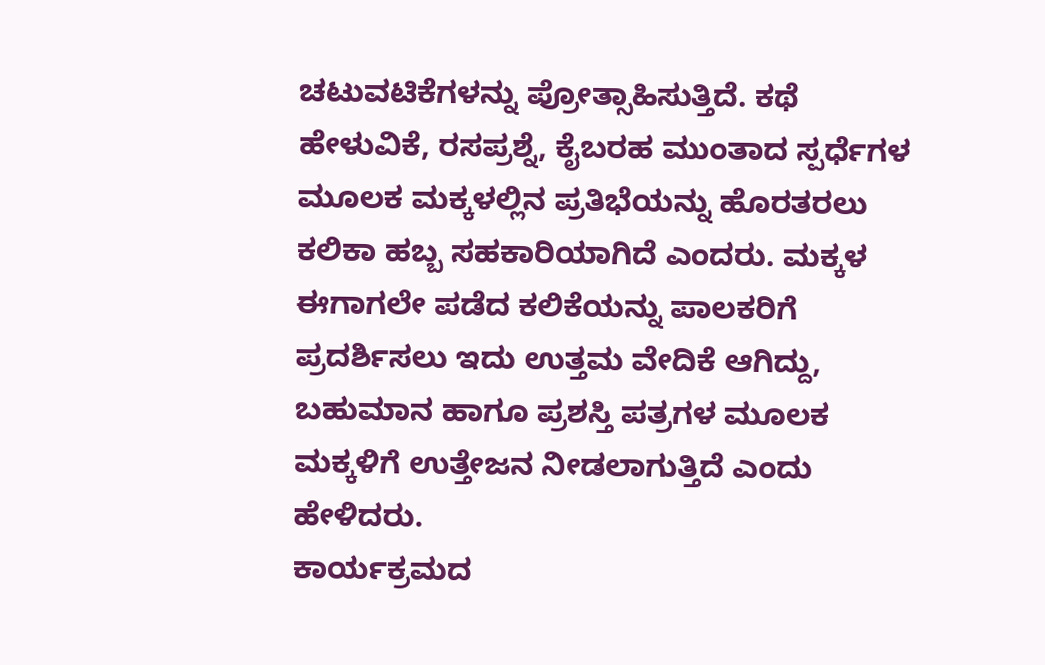ಚಟುವಟಿಕೆಗಳನ್ನು ಪ್ರೋತ್ಸಾಹಿಸುತ್ತಿದೆ. ಕಥೆ ಹೇಳುವಿಕೆ, ರಸಪ್ರಶ್ನೆ, ಕೈಬರಹ ಮುಂತಾದ ಸ್ಪರ್ಧೆಗಳ ಮೂಲಕ ಮಕ್ಕಳಲ್ಲಿನ ಪ್ರತಿಭೆಯನ್ನು ಹೊರತರಲು ಕಲಿಕಾ ಹಬ್ಬ ಸಹಕಾರಿಯಾಗಿದೆ ಎಂದರು. ಮಕ್ಕಳ ಈಗಾಗಲೇ ಪಡೆದ ಕಲಿಕೆಯನ್ನು ಪಾಲಕರಿಗೆ ಪ್ರದರ್ಶಿಸಲು ಇದು ಉತ್ತಮ ವೇದಿಕೆ ಆಗಿದ್ದು, ಬಹುಮಾನ ಹಾಗೂ ಪ್ರಶಸ್ತಿ ಪತ್ರಗಳ ಮೂಲಕ ಮಕ್ಕಳಿಗೆ ಉತ್ತೇಜನ ನೀಡಲಾಗುತ್ತಿದೆ ಎಂದು ಹೇಳಿದರು.
ಕಾರ್ಯಕ್ರಮದ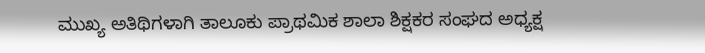ಮುಖ್ಯ ಅತಿಥಿಗಳಾಗಿ ತಾಲೂಕು ಪ್ರಾಥಮಿಕ ಶಾಲಾ ಶಿಕ್ಷಕರ ಸಂಘದ ಅಧ್ಯಕ್ಷ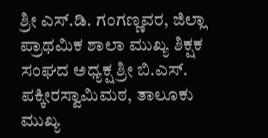ಶ್ರೀ ಎಸ್.ಡಿ. ಗಂಗಣ್ಣವರ, ಜಿಲ್ಲಾ ಪ್ರಾಥಮಿಕ ಶಾಲಾ ಮುಖ್ಯ ಶಿಕ್ಷಕ ಸಂಘದ ಅಧ್ಯಕ್ಷ ಶ್ರೀ ಬಿ.ಎಸ್. ಪಕ್ಕೀರಸ್ವಾಮಿಮಠ, ತಾಲೂಕು ಮುಖ್ಯ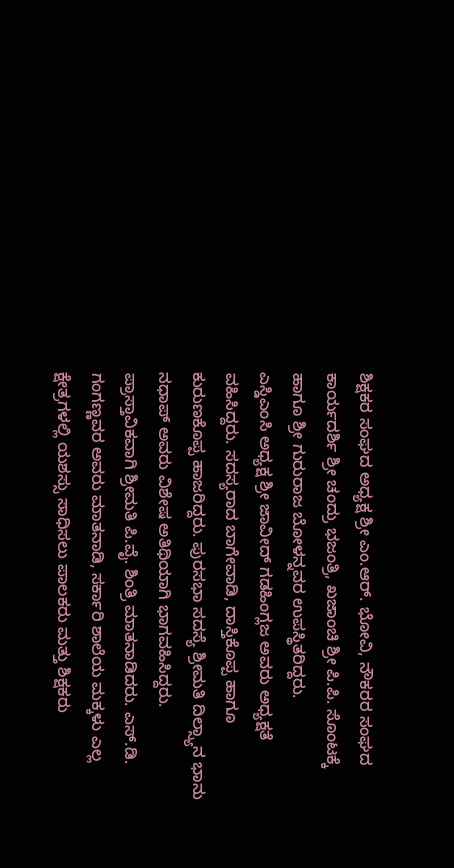ಶಿಕ್ಷಕರ ಸಂಘದ ಅಧ್ಯಕ್ಷ ಶ್ರೀ ಎಂ.ಆರ್. ಭೋವಿ, ನೌಕರರ ಸಂಘದ ಕಾರ್ಯದರ್ಶಿ ಶ್ರೀ ಚಂದ್ರು ಭಜಂತ್ರಿ, ಖಜಾಂಚಿ ಶ್ರೀ ಪಿ.ಪಿ. ಸೊಂಟಕ್ಕೆ ಹಾಗೂ ಶ್ರೀ ಗುರುರಾಜ ಬೋಳನ್ನವರ ಉಪಸ್ಥಿತರಿದ್ದರು.
ಎಸ್ಡಿಎಂಸಿ ಅಧ್ಯಕ್ಷ ಶ್ರೀ ಜಾವೀದ್ ಗಡಹಿಂಗ್ಲಜ ಅವರು ಅಧ್ಯಕ್ಷತೆ ವಹಿಸಿದ್ದರು. ಸದಸ್ಯರಾದ ಬಾಗೇವಾಡಿ, ದಾಸ್ತಿಕೊಪ್ಪ ಹಾಗೂ ಕುರುಣಕೊಪ್ಪ ಹಾಜರಿದ್ದರು. ಪುರಸಭಾ ಸದಸ್ಯೆ ಶ್ರೀಮತಿ ದಿಲ್ಸ್ಯಾನ ಭಾನು ನಧಾಪ್ ಅವರು ವಿಶೇಷ ಅತಿಥಿಯಾಗಿ ಭಾಗವಹಿಸಿದ್ದರು.
ಪ್ರಾಸ್ತಾವಿಕವಾಗಿ ಶ್ರೀಮತಿ ಪಿ.ವೈ. ಶಿಂತ್ರಿ ಮಾತನಾಡಿದರು. ಎಸ್.ಡಿ. ಗಂಗಣ್ಣವರ ಅವರು ಮಾತನಾಡಿ, ಸರ್ಕಾರಿ ಶಾಲೆಯ ಮಕ್ಕಳು ಎಲ್ಲ ಕ್ಷೇತ್ರಗಳಲ್ಲಿ ಯಶಸ್ಸು ಸಾಧಿಸಲು ಪಾಲಕರು ಮತ್ತು ಶಿಕ್ಷಕರು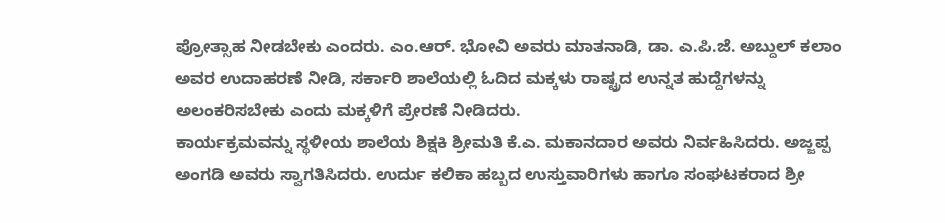ಪ್ರೋತ್ಸಾಹ ನೀಡಬೇಕು ಎಂದರು. ಎಂ.ಆರ್. ಭೋವಿ ಅವರು ಮಾತನಾಡಿ, ಡಾ. ಎ.ಪಿ.ಜೆ. ಅಬ್ದುಲ್ ಕಲಾಂ ಅವರ ಉದಾಹರಣೆ ನೀಡಿ, ಸರ್ಕಾರಿ ಶಾಲೆಯಲ್ಲಿ ಓದಿದ ಮಕ್ಕಳು ರಾಷ್ಟ್ರದ ಉನ್ನತ ಹುದ್ದೆಗಳನ್ನು ಅಲಂಕರಿಸಬೇಕು ಎಂದು ಮಕ್ಕಳಿಗೆ ಪ್ರೇರಣೆ ನೀಡಿದರು.
ಕಾರ್ಯಕ್ರಮವನ್ನು ಸ್ಥಳೀಯ ಶಾಲೆಯ ಶಿಕ್ಷಕಿ ಶ್ರೀಮತಿ ಕೆ.ಎ. ಮಕಾನದಾರ ಅವರು ನಿರ್ವಹಿಸಿದರು. ಅಜ್ಜಪ್ಪ ಅಂಗಡಿ ಅವರು ಸ್ವಾಗತಿಸಿದರು. ಉರ್ದು ಕಲಿಕಾ ಹಬ್ಬದ ಉಸ್ತುವಾರಿಗಳು ಹಾಗೂ ಸಂಘಟಕರಾದ ಶ್ರೀ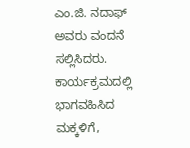ಎಂ.ಜಿ. ನದಾಫ್ ಅವರು ವಂದನೆ ಸಲ್ಲಿಸಿದರು.
ಕಾರ್ಯಕ್ರಮದಲ್ಲಿ ಭಾಗವಹಿಸಿದ ಮಕ್ಕಳಿಗೆ,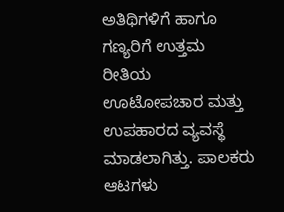ಅತಿಥಿಗಳಿಗೆ ಹಾಗೂ ಗಣ್ಯರಿಗೆ ಉತ್ತಮ ರೀತಿಯ ಊಟೋಪಚಾರ ಮತ್ತು ಉಪಹಾರದ ವ್ಯವಸ್ಥೆ ಮಾಡಲಾಗಿತ್ತು. ಪಾಲಕರು ಆಟಗಳು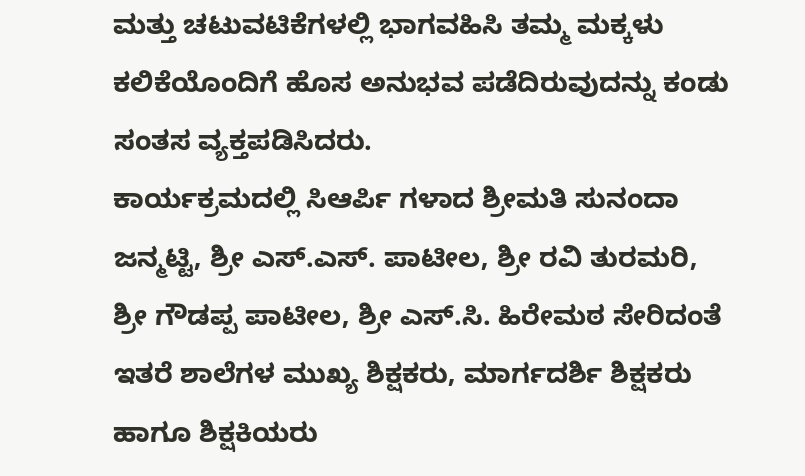ಮತ್ತು ಚಟುವಟಿಕೆಗಳಲ್ಲಿ ಭಾಗವಹಿಸಿ ತಮ್ಮ ಮಕ್ಕಳು ಕಲಿಕೆಯೊಂದಿಗೆ ಹೊಸ ಅನುಭವ ಪಡೆದಿರುವುದನ್ನು ಕಂಡು ಸಂತಸ ವ್ಯಕ್ತಪಡಿಸಿದರು.
ಕಾರ್ಯಕ್ರಮದಲ್ಲಿ ಸಿಆರ್ಪಿ ಗಳಾದ ಶ್ರೀಮತಿ ಸುನಂದಾ ಜನ್ಮಟ್ಟಿ, ಶ್ರೀ ಎಸ್.ಎಸ್. ಪಾಟೀಲ, ಶ್ರೀ ರವಿ ತುರಮರಿ, ಶ್ರೀ ಗೌಡಪ್ಪ ಪಾಟೀಲ, ಶ್ರೀ ಎಸ್.ಸಿ. ಹಿರೇಮಠ ಸೇರಿದಂತೆ ಇತರೆ ಶಾಲೆಗಳ ಮುಖ್ಯ ಶಿಕ್ಷಕರು, ಮಾರ್ಗದರ್ಶಿ ಶಿಕ್ಷಕರು ಹಾಗೂ ಶಿಕ್ಷಕಿಯರು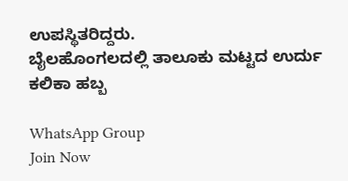ಉಪಸ್ಥಿತರಿದ್ದರು.
ಬೈಲಹೊಂಗಲದಲ್ಲಿ ತಾಲೂಕು ಮಟ್ಟದ ಉರ್ದು ಕಲಿಕಾ ಹಬ್ಬ

WhatsApp Group
Join Now